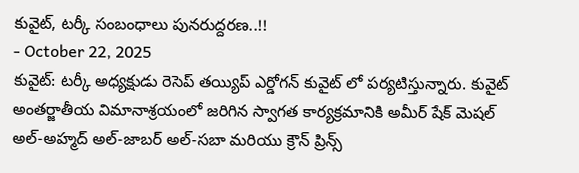కువైట్, టర్కీ సంబంధాలు పునరుద్దరణ..!!
- October 22, 2025
కువైట్: టర్కీ అధ్యక్షుడు రెసెప్ తయ్యిప్ ఎర్డోగన్ కువైట్ లో పర్యటిస్తున్నారు. కువైట్ అంతర్జాతీయ విమానాశ్రయంలో జరిగిన స్వాగత కార్యక్రమానికి అమీర్ షేక్ మెషల్ అల్-అహ్మద్ అల్-జాబర్ అల్-సబా మరియు క్రౌన్ ప్రిన్స్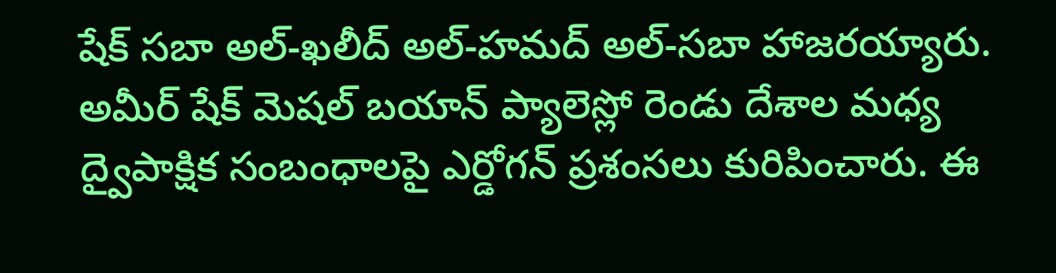షేక్ సబా అల్-ఖలీద్ అల్-హమద్ అల్-సబా హాజరయ్యారు. అమీర్ షేక్ మెషల్ బయాన్ ప్యాలెస్లో రెండు దేశాల మధ్య ద్వైపాక్షిక సంబంధాలపై ఎర్డోగన్ ప్రశంసలు కురిపించారు. ఈ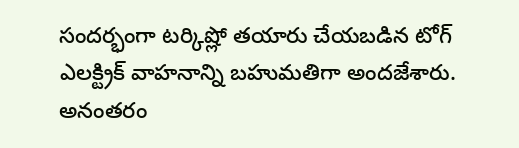సందర్భంగా టర్కిష్లో తయారు చేయబడిన టోగ్ ఎలక్ట్రిక్ వాహనాన్ని బహుమతిగా అందజేశారు.
అనంతరం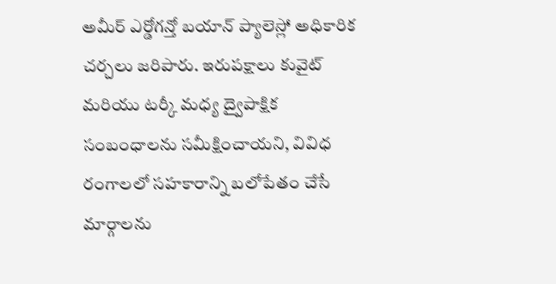అమీర్ ఎర్డోగన్తో బయాన్ ప్యాలెస్లో అధికారిక చర్చలు జరిపారు. ఇరుపక్షాలు కువైట్ మరియు టర్కీ మధ్య ద్వైపాక్షిక సంబంధాలను సమీక్షించాయని, వివిధ రంగాలలో సహకారాన్ని బలోపేతం చేసే మార్గాలను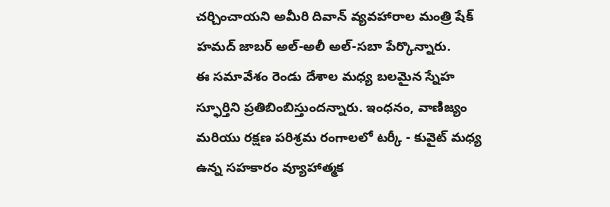చర్చించాయని అమీరి దివాన్ వ్యవహారాల మంత్రి షేక్ హమద్ జాబర్ అల్-అలీ అల్-సబా పేర్కొన్నారు.
ఈ సమావేశం రెండు దేశాల మధ్య బలమైన స్నేహ స్ఫూర్తిని ప్రతిబింబిస్తుందన్నారు. ఇంధనం, వాణిజ్యం మరియు రక్షణ పరిశ్రమ రంగాలలో టర్కీ - కువైట్ మధ్య ఉన్న సహకారం వ్యూహాత్మక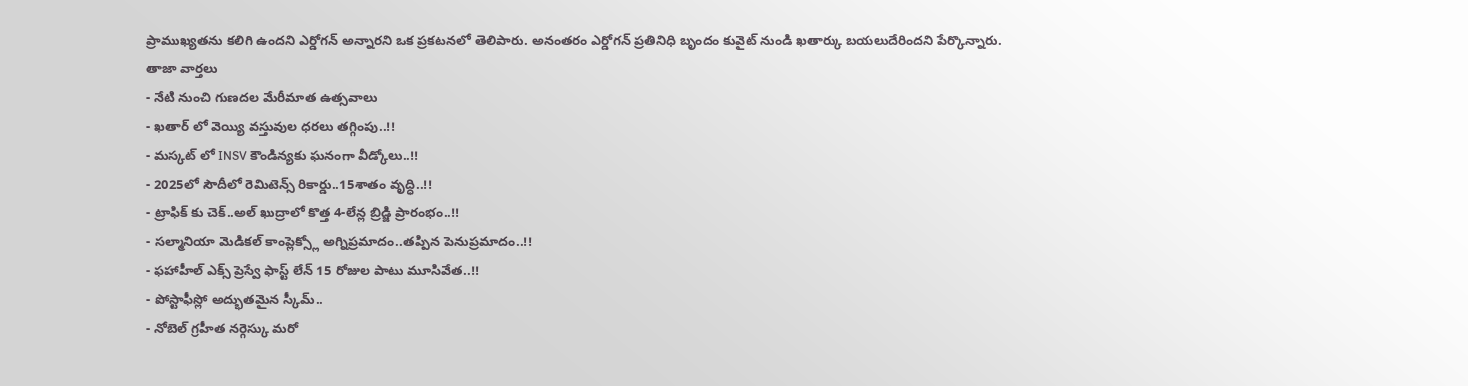ప్రాముఖ్యతను కలిగి ఉందని ఎర్డోగన్ అన్నారని ఒక ప్రకటనలో తెలిపారు. అనంతరం ఎర్డోగన్ ప్రతినిధి బృందం కువైట్ నుండి ఖతార్కు బయలుదేరిందని పేర్కొన్నారు.
తాజా వార్తలు
- నేటి నుంచి గుణదల మేరీమాత ఉత్సవాలు
- ఖతార్ లో వెయ్యి వస్తువుల ధరలు తగ్గింపు..!!
- మస్కట్ లో INSV కౌండిన్యకు ఘనంగా వీడ్కోలు..!!
- 2025లో సౌదీలో రెమిటెన్స్ రికార్డు..15శాతం వృద్ధి..!!
- ట్రాఫిక్ కు చెక్..అల్ ఖుద్రాలో కొత్త 4-లేన్ల బ్రిడ్జి ప్రారంభం..!!
- సల్మానియా మెడికల్ కాంప్లెక్స్లో అగ్నిప్రమాదం..తప్పిన పెనుప్రమాదం..!!
- ఫహాహీల్ ఎక్స్ ప్రెస్వే ఫాస్ట్ లేన్ 15 రోజుల పాటు మూసివేత..!!
- పోస్టాఫీస్లో అద్భుతమైన స్కీమ్..
- నోబెల్ గ్రహీత నర్గెస్కు మరో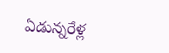ఏడున్నరేళ్ల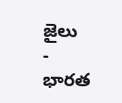జైలు
- భారత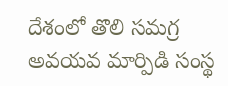దేశంలో తొలి సమగ్ర అవయవ మార్పిడి సంస్థ